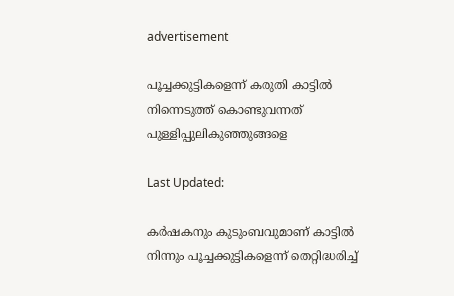advertisement

പൂച്ചക്കുട്ടികളെന്ന് കരുതി കാട്ടില്‍ നിന്നെടുത്ത് കൊണ്ടുവന്നത് പുള്ളിപ്പുലികുഞ്ഞുങ്ങളെ

Last Updated:

കർഷകനും കുടുംബവുമാണ് കാട്ടിൽ നിന്നും പൂച്ചക്കുട്ടികളെന്ന് തെറ്റിദ്ധരിച്ച്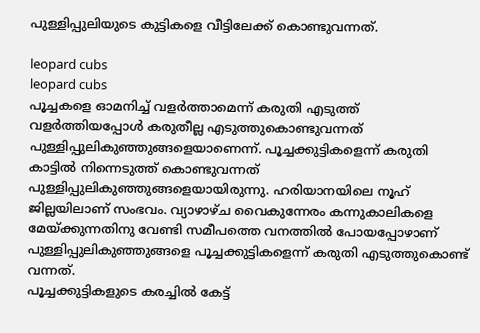പുള്ളിപ്പുലിയുടെ കുട്ടികളെ വീട്ടിലേക്ക് കൊണ്ടുവന്നത്.

leopard cubs
leopard cubs
പൂച്ചകളെ ഓമനിച്ച് വളർത്താമെന്ന് കരുതി എടുത്ത് വളർത്തിയപ്പോൾ കരുതീല്ല എടുത്തുകൊണ്ടുവന്നത് പുള്ളിപ്പുലികുഞ്ഞുങ്ങളെയാണെന്ന്. പൂച്ചക്കുട്ടികളെന്ന് കരുതി കാട്ടില്‍ നിന്നെടുത്ത് കൊണ്ടുവന്നത് പുള്ളിപ്പുലികുഞ്ഞുങ്ങളെയായിരുന്നു. ഹരിയാനയിലെ നൂഹ് ജില്ലയിലാണ് സംഭവം. വ്യാഴാഴ്ച വൈകുന്നേരം കന്നുകാലികളെ മേയ്ക്കുന്നതിനു വേണ്ടി സമീപത്തെ വനത്തില്‍ പോയപ്പോഴാണ് പുള്ളിപ്പുലികുഞ്ഞുങ്ങളെ പൂച്ചക്കുട്ടികളെന്ന് കരുതി എടുത്തുകൊണ്ട് വന്നത്.
പൂച്ചക്കുട്ടികളുടെ കരച്ചില്‍ കേട്ട്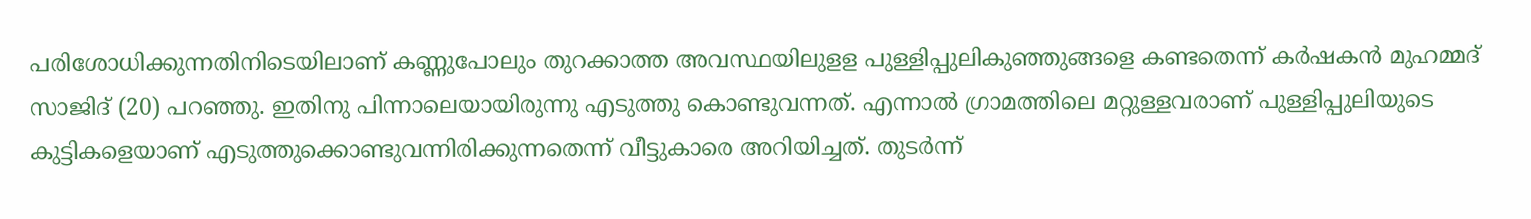പരിശോധിക്കുന്നതിനിടെയിലാണ് കണ്ണുപോലും തുറക്കാത്ത അവസ്ഥയിലുളള പുള്ളിപ്പുലികുഞ്ഞുങ്ങളെ കണ്ടതെന്ന് കര്‍ഷകൻ മുഹമ്മദ് സാജിദ് (20) പറഞ്ഞു. ഇതിനു പിന്നാലെയായിരുന്നു എടുത്തു കൊണ്ടുവന്നത്. എന്നാല്‍ ഗ്രാമത്തിലെ മറ്റുള്ളവരാണ് പുള്ളിപ്പുലിയുടെ കുട്ടികളെയാണ് എടുത്തുക്കൊണ്ടുവന്നിരിക്കുന്നതെന്ന് വീട്ടുകാരെ അറിയിച്ചത്. തുടര്‍ന്ന്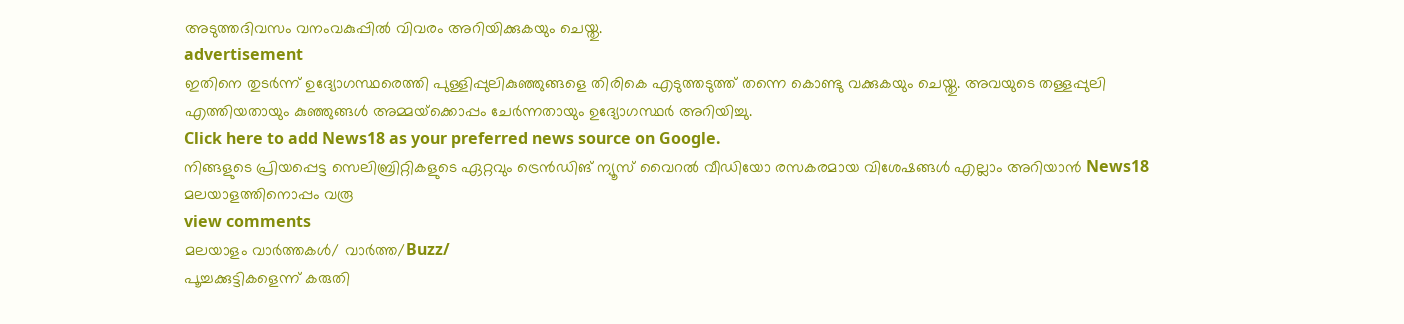അടുത്തദിവസം വനംവകുപ്പില്‍ വിവരം അറിയിക്കുകയും ചെയ്തു.
advertisement
ഇതിനെ തുടർന്ന് ഉദ്യോഗസ്ഥരെത്തി പുള്ളിപ്പുലികുഞ്ഞുങ്ങളെ തിരികെ എടുത്തടുത്ത് തന്നെ കൊണ്ടു വക്കുകയും ചെയ്തു. അവയുടെ തള്ളപ്പുലി എത്തിയതായും കുഞ്ഞുങ്ങള്‍ അമ്മയ്‌ക്കൊപ്പം ചേര്‍ന്നതായും ഉദ്യോഗസ്ഥര്‍ അറിയിച്ചു.
Click here to add News18 as your preferred news source on Google.
നിങ്ങളുടെ പ്രിയപ്പെട്ട സെലിബ്രിറ്റികളുടെ ഏറ്റവും ട്രെൻഡിങ് ന്യൂസ് വൈറൽ വീഡിയോ രസകരമായ വിശേഷങ്ങൾ എല്ലാം അറിയാൻ News18 മലയാളത്തിനൊപ്പം വരൂ
view comments
മലയാളം വാർത്തകൾ/ വാർത്ത/Buzz/
പൂച്ചക്കുട്ടികളെന്ന് കരുതി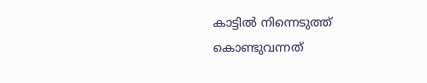കാട്ടില്‍ നിന്നെടുത്ത് കൊണ്ടുവന്നത്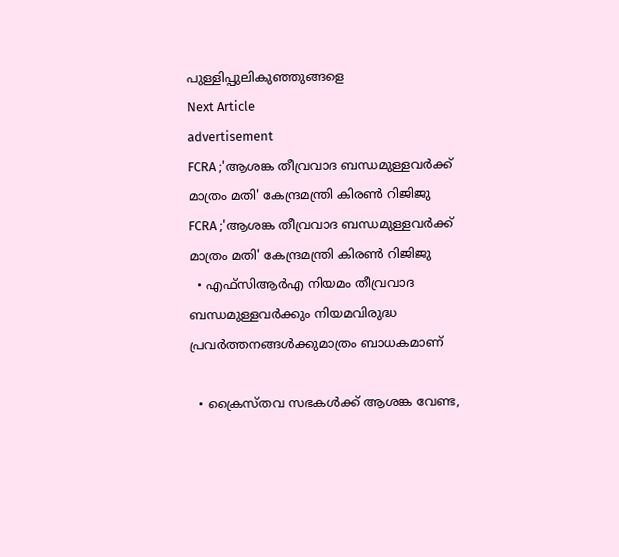പുള്ളിപ്പുലികുഞ്ഞുങ്ങളെ
Next Article
advertisement
FCRA ;'ആശങ്ക തീവ്രവാദ ബന്ധമുള്ളവർക്ക് മാത്രം മതി' കേന്ദ്രമന്ത്രി കിരണ്‍ റിജിജു
FCRA ;'ആശങ്ക തീവ്രവാദ ബന്ധമുള്ളവർക്ക് മാത്രം മതി' കേന്ദ്രമന്ത്രി കിരണ്‍ റിജിജു
  • എഫ്‌സിആർഎ നിയമം തീവ്രവാദ ബന്ധമുള്ളവർക്കും നിയമവിരുദ്ധ പ്രവർത്തനങ്ങൾക്കുമാത്രം ബാധകമാണ്

  • ക്രൈസ്തവ സഭകൾക്ക് ആശങ്ക വേണ്ട,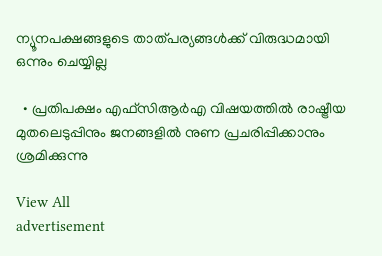ന്യൂനപക്ഷങ്ങളുടെ താത്പര്യങ്ങൾക്ക് വിരുദ്ധമായി ഒന്നും ചെയ്യില്ല

  • പ്രതിപക്ഷം എഫ്‌സിആർഎ വിഷയത്തിൽ രാഷ്ട്രീയ മുതലെടുപ്പിനും ജനങ്ങളിൽ നുണ പ്രചരിപ്പിക്കാനും ശ്രമിക്കുന്നു

View All
advertisement